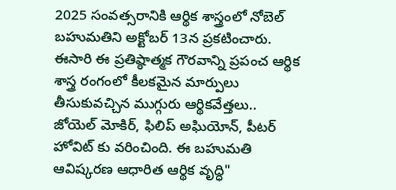2025 సంవత్సరానికి ఆర్థిక శాస్త్రంలో నోబెల్ బహుమతిని అక్టోబర్ 13న ప్రకటించారు. ఈసారి ఈ ప్రతిష్ఠాత్మక గౌరవాన్ని ప్రపంచ ఆర్థిక శాస్త్ర రంగంలో కీలకమైన మార్పులు తీసుకువచ్చిన ముగ్గురు ఆర్థికవేత్తలు.. జోయెల్ మోకిర్, ఫిలిప్ అఘియోన్, పీటర్ హోవిట్ కు వరించింది. ఈ బహుమతి ఆవిష్కరణ ఆధారిత ఆర్థిక వృద్ధి"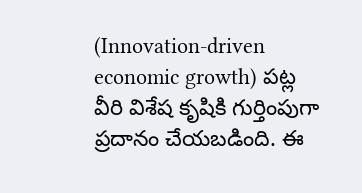(Innovation-driven economic growth) పట్ల వీరి విశేష కృషికి గుర్తింపుగా ప్రదానం చేయబడింది. ఈ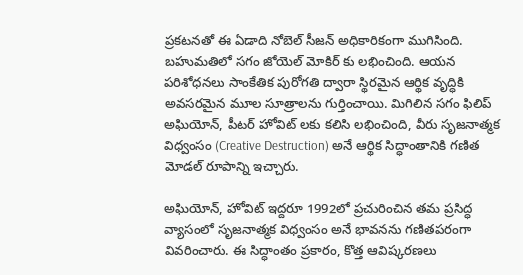ప్రకటనతో ఈ ఏడాది నోబెల్ సీజన్ అధికారికంగా ముగిసింది.
బహుమతిలో సగం జోయెల్ మోకిర్ కు లభించింది. ఆయన పరిశోధనలు సాంకేతిక పురోగతి ద్వారా స్థిరమైన ఆర్థిక వృద్ధికి అవసరమైన మూల సూత్రాలను గుర్తించాయి. మిగిలిన సగం ఫిలిప్ అఘియోన్, పీటర్ హోవిట్ లకు కలిసి లభించింది, వీరు సృజనాత్మక విధ్వంసం (Creative Destruction) అనే ఆర్థిక సిద్ధాంతానికి గణిత మోడల్ రూపాన్ని ఇచ్చారు.

అఘియోన్, హోవిట్ ఇద్దరూ 1992లో ప్రచురించిన తమ ప్రసిద్ధ వ్యాసంలో సృజనాత్మక విధ్వంసం అనే భావనను గణితపరంగా వివరించారు. ఈ సిద్ధాంతం ప్రకారం, కొత్త ఆవిష్కరణలు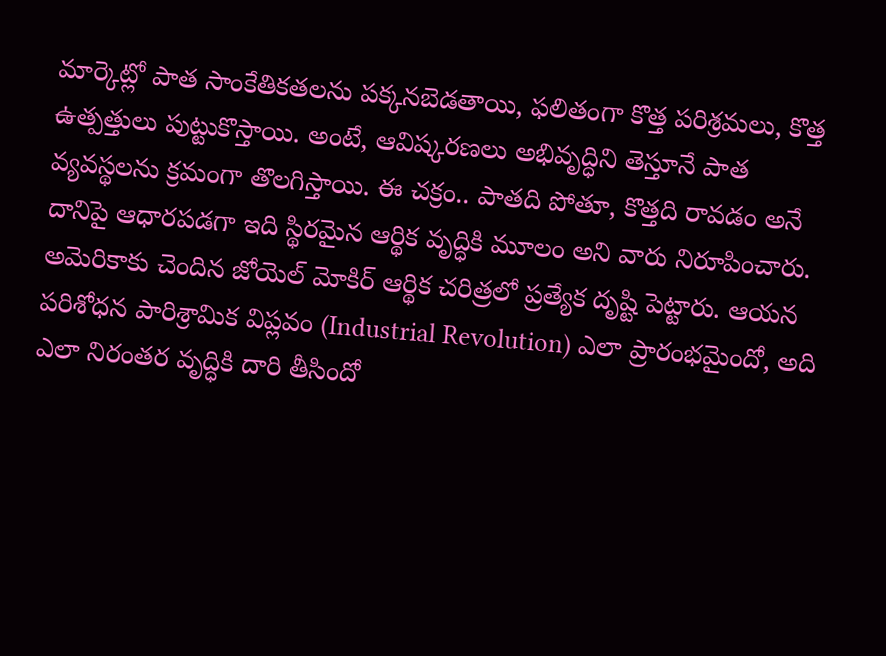మార్కెట్లో పాత సాంకేతికతలను పక్కనబెడతాయి, ఫలితంగా కొత్త పరిశ్రమలు, కొత్త ఉత్పత్తులు పుట్టుకొస్తాయి. అంటే, ఆవిష్కరణలు అభివృద్ధిని తెస్తూనే పాత వ్యవస్థలను క్రమంగా తొలగిస్తాయి. ఈ చక్రం.. పాతది పోతూ, కొత్తది రావడం అనే దానిపై ఆధారపడగా ఇది స్థిరమైన ఆర్థిక వృద్ధికి మూలం అని వారు నిరూపించారు.
అమెరికాకు చెందిన జోయెల్ మోకిర్ ఆర్థిక చరిత్రలో ప్రత్యేక దృష్టి పెట్టారు. ఆయన పరిశోధన పారిశ్రామిక విప్లవం (Industrial Revolution) ఎలా ప్రారంభమైందో, అది ఎలా నిరంతర వృద్ధికి దారి తీసిందో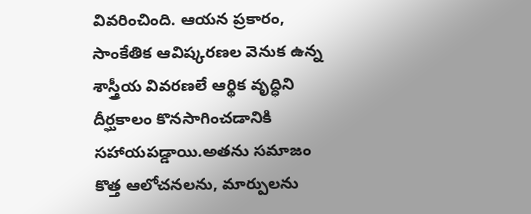వివరించింది. ఆయన ప్రకారం, సాంకేతిక ఆవిష్కరణల వెనుక ఉన్న శాస్త్రీయ వివరణలే ఆర్థిక వృద్ధిని దీర్ఘకాలం కొనసాగించడానికి సహాయపడ్డాయి.అతను సమాజం కొత్త ఆలోచనలను, మార్పులను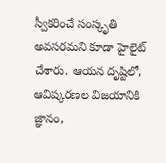స్వీకరించే సంస్కృతి అవసరమని కూడా హైలైట్ చేశారు. ఆయన దృష్టిలో, ఆవిష్కరణల విజయానికి జ్ఞానం,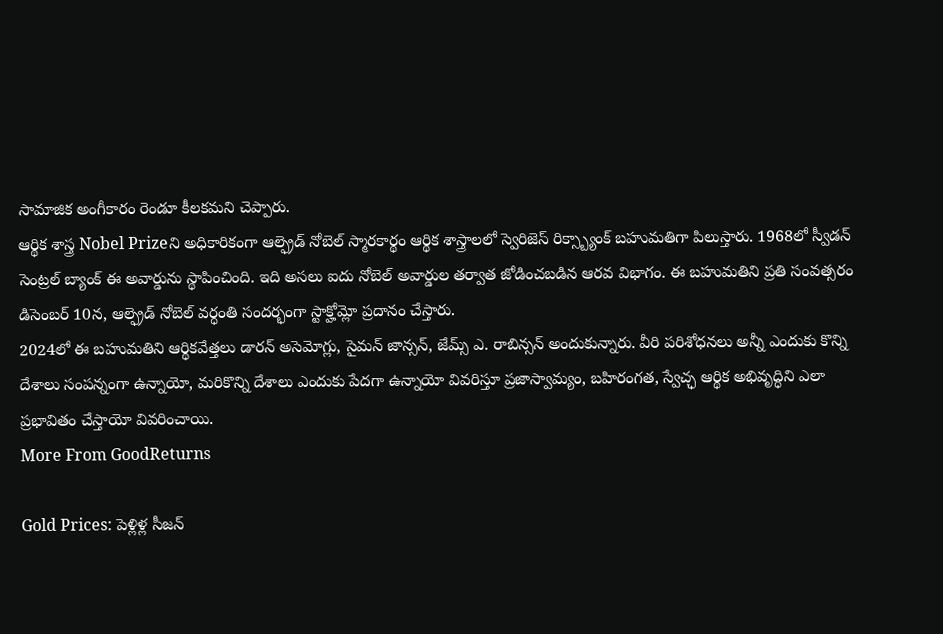సామాజిక అంగీకారం రెండూ కీలకమని చెప్పారు.
ఆర్థిక శాస్త్ర Nobel Prizeని అధికారికంగా ఆల్ఫ్రెడ్ నోబెల్ స్మారకార్థం ఆర్థిక శాస్త్రాలలో స్వెరిజెస్ రిక్స్బ్యాంక్ బహుమతిగా పిలుస్తారు. 1968లో స్వీడన్ సెంట్రల్ బ్యాంక్ ఈ అవార్డును స్థాపించింది. ఇది అసలు ఐదు నోబెల్ అవార్డుల తర్వాత జోడించబడిన ఆరవ విభాగం. ఈ బహుమతిని ప్రతి సంవత్సరం డిసెంబర్ 10న, ఆల్ఫ్రెడ్ నోబెల్ వర్ధంతి సందర్భంగా స్టాక్హోమ్లో ప్రదానం చేస్తారు.
2024లో ఈ బహుమతిని ఆర్థికవేత్తలు డారన్ అసెమోగ్లు, సైమన్ జాన్సన్, జేమ్స్ ఎ. రాబిన్సన్ అందుకున్నారు. వీరి పరిశోధనలు అన్నీ ఎందుకు కొన్ని దేశాలు సంపన్నంగా ఉన్నాయో, మరికొన్ని దేశాలు ఎందుకు పేదగా ఉన్నాయో వివరిస్తూ ప్రజాస్వామ్యం, బహిరంగత, స్వేచ్ఛ ఆర్థిక అభివృద్ధిని ఎలా ప్రభావితం చేస్తాయో వివరించాయి.
More From GoodReturns

Gold Prices: పెళ్లిళ్ల సీజన్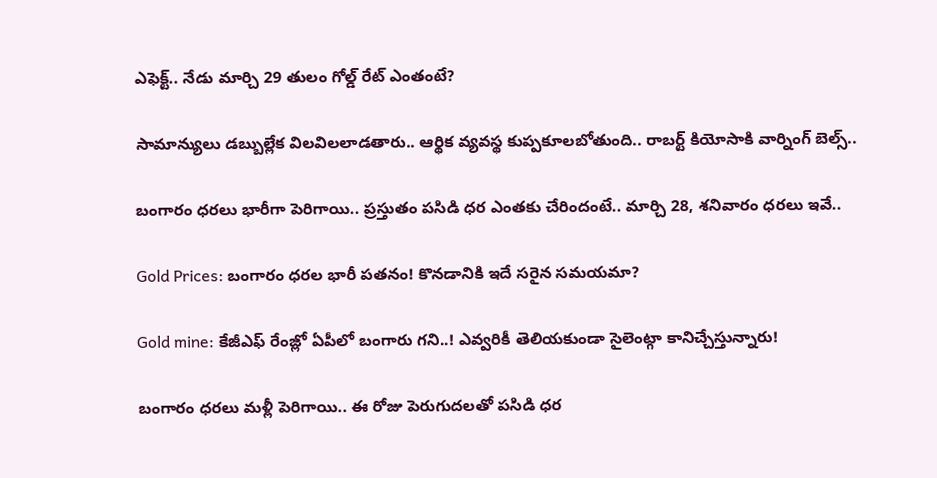ఎఫెక్ట్.. నేడు మార్చి 29 తులం గోల్డ్ రేట్ ఎంతంటే?

సామాన్యులు డబ్బుల్లేక విలవిలలాడతారు.. ఆర్థిక వ్యవస్థ కుప్పకూలబోతుంది.. రాబర్ట్ కియోసాకి వార్నింగ్ బెల్స్..

బంగారం ధరలు భారీగా పెరిగాయి.. ప్రస్తుతం పసిడి ధర ఎంతకు చేరిందంటే.. మార్చి 28, శనివారం ధరలు ఇవే..

Gold Prices: బంగారం ధరల భారీ పతనం! కొనడానికి ఇదే సరైన సమయమా?

Gold mine: కేజీఎఫ్ రేంజ్లో ఏపీలో బంగారు గని..! ఎవ్వరికీ తెలియకుండా సైలెంట్గా కానిచ్చేస్తున్నారు!

బంగారం ధరలు మళ్లీ పెరిగాయి.. ఈ రోజు పెరుగుదలతో పసిడి ధర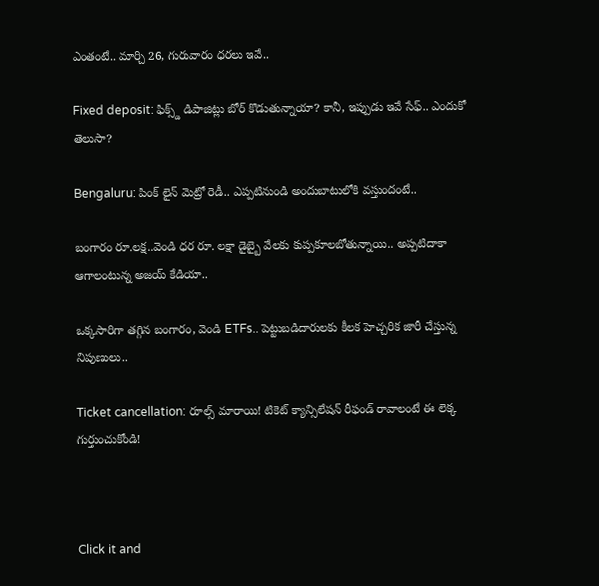ఎంతంటే.. మార్చి 26, గురువారం ధరలు ఇవే..

Fixed deposit: ఫిక్స్డ్ డిపాజిట్లు బోర్ కొడుతున్నాయా? కానీ, ఇప్పుడు ఇవే సేఫ్.. ఎందుకో తెలుసా?

Bengaluru: పింక్ లైన్ మెట్రో రెడీ.. ఎప్పటినుండి అందుబాటులోకి వస్తుందంటే..

బంగారం రూ.లక్ష..వెండి ధర రూ. లక్షా డైబ్బై వేలకు కుప్పకూలబోతున్నాయి.. అప్పటిదాకా ఆగాలంటున్న అజయ్ కేడియా..

ఒక్కసారిగా తగ్గిన బంగారం, వెండి ETFs.. పెట్టుబడిదారులకు కీలక హెచ్చరిక జారీ చేస్తున్న నిపుణులు..

Ticket cancellation: రూల్స్ మారాయి! టికెట్ క్యాన్సిలేషన్ రీఫండ్ రావాలంటే ఈ లెక్క గుర్తుంచుకోండి!



Click it and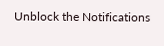Unblock the Notifications